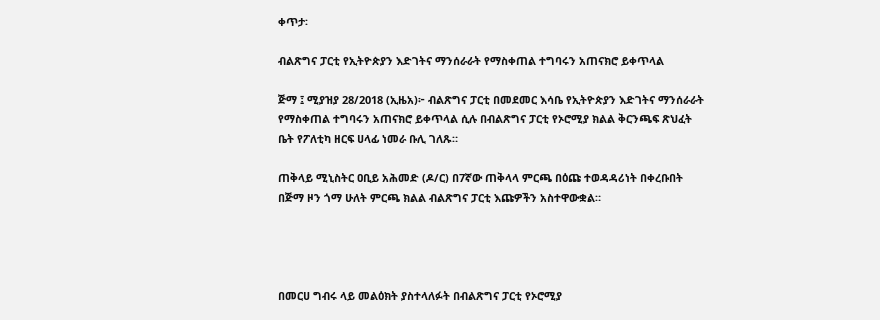ቀጥታ፡

ብልጽግና ፓርቲ የኢትዮጵያን እድገትና ማንሰራራት የማስቀጠል ተግባሩን አጠናክሮ ይቀጥላል

ጅማ ፤ ሚያዝያ 28/2018 (ኢዜአ)፦ ብልጽግና ፓርቲ በመደመር እሳቤ የኢትዮጵያን እድገትና ማንሰራራት የማስቀጠል ተግባሩን አጠናክሮ ይቀጥላል ሲሉ በብልጽግና ፓርቲ የኦሮሚያ ክልል ቅርንጫፍ ጽህፈት ቤት የፖለቲካ ዘርፍ ሀላፊ ነመራ ቡሊ ገለጹ።

ጠቅላይ ሚኒስትር ዐቢይ አሕመድ (ዶ/ር) በ7ኛው ጠቅላላ ምርጫ በዕጩ ተወዳዳሪነት በቀረቡበት በጅማ ዞን ጎማ ሁለት ምርጫ ክልል ብልጽግና ፓርቲ እጩዎችን አስተዋውቋል።




በመርሀ ግብሩ ላይ መልዕክት ያስተላለፉት በብልጽግና ፓርቲ የኦሮሚያ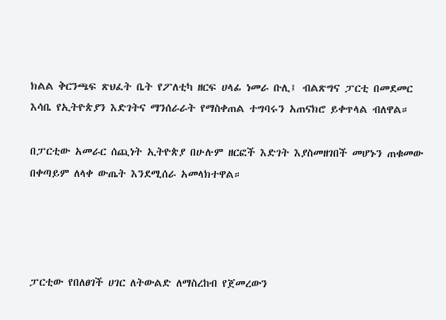ክልል ቅርንጫፍ ጽህፈት ቤት የፖለቲካ ዘርፍ ሀላፊ ነመራ ቡሊ፤ ብልጽግና ፓርቲ በመደመር እሳቤ የኢትዮጵያን እድገትና ማንሰራራት የማስቀጠል ተግባሩን አጠናክሮ ይቀጥላል ብለዋል።

በፓርቲው አመራር ሰጪነት ኢትዮጵያ በሁሉም ዘርፎች እድገት እያስመዘገበች መሆኑን ጠቁመው በቀጣይም ለላቀ ውጤት እንደሚሰራ አመላክተዋል።




ፓርቲው የበለፀገች ሀገር ለትውልድ ለማስረከብ የጀመረውን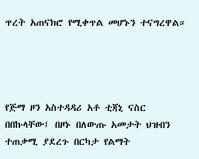ጥረት አጠናክሮ የሚቀጥል መሆኑን ተናግረዋል።




የጅማ ዞን አስተዳዳሪ አቶ ቲጃኒ ናስር በበኩላቸው፤ በዞኑ በለውጡ አመታት ህዝብን ተጠቃሚ ያደረጉ በርካታ የልማት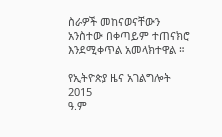ስራዎች መከናወናቸውን አንስተው በቀጣይም ተጠናክሮ እንደሚቀጥል አመላክተዋል ።

የኢትዮጵያ ዜና አገልግሎት
2015
ዓ.ም